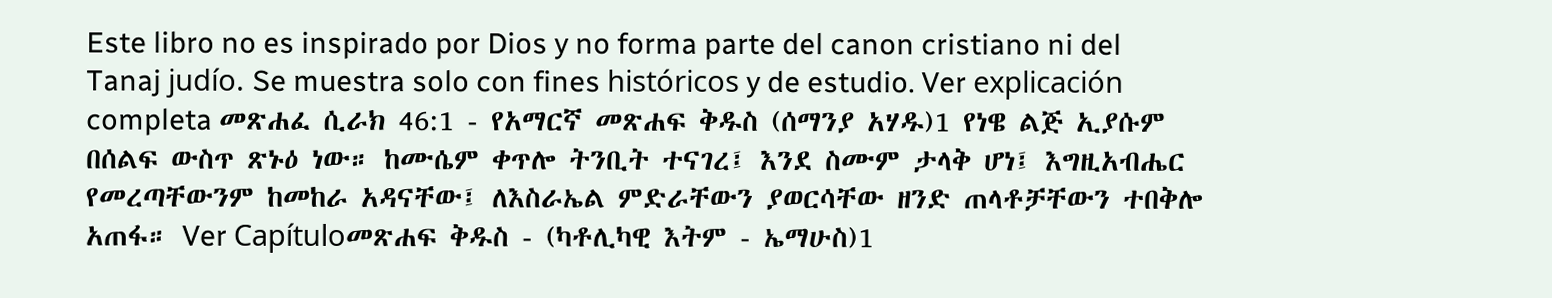Este libro no es inspirado por Dios y no forma parte del canon cristiano ni del Tanaj judío. Se muestra solo con fines históricos y de estudio. Ver explicación completa መጽሐፈ ሲራክ 46:1 - የአማርኛ መጽሐፍ ቅዱስ (ሰማንያ አሃዱ)1 የነዌ ልጅ ኢያሱም በሰልፍ ውስጥ ጽኑዕ ነው። ከሙሴም ቀጥሎ ትንቢት ተናገረ፤ እንደ ስሙም ታላቅ ሆነ፤ እግዚአብሔር የመረጣቸውንም ከመከራ አዳናቸው፤ ለእስራኤል ምድራቸውን ያወርሳቸው ዘንድ ጠላቶቻቸውን ተበቅሎ አጠፋ። Ver Capítuloመጽሐፍ ቅዱስ - (ካቶሊካዊ እትም - ኤማሁስ)1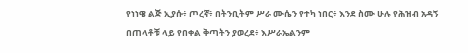የነነዌ ልጅ ኢያሱ፥ ጦረኛ፥ በትንቢትም ሥራ ሙሴን የተካ ነበር፥ እንደ ስሙ ሁሉ የሕዝብ አዳኝ በጠላቶቹ ላይ የበቀል ቅጣትን ያወረደ፥ እሥራኤልንም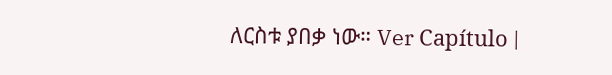ለርስቱ ያበቃ ነው። Ver Capítulo |